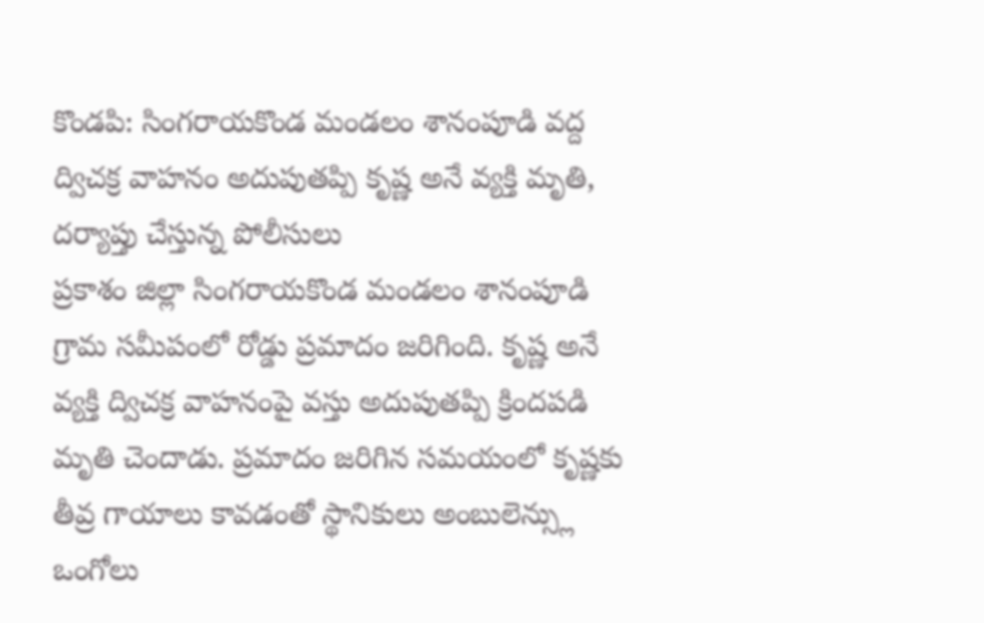కొండపి: సింగరాయకొండ మండలం శానంపూడి వద్ద ద్విచక్ర వాహనం అదుపుతప్పి కృష్ణ అనే వ్యక్తి మృతి, దర్యాప్తు చేస్తున్న పోలీసులు
ప్రకాశం జిల్లా సింగరాయకొండ మండలం శానంపూడి గ్రామ సమీపంలో రోడ్డు ప్రమాదం జరిగింది. కృష్ణ అనే వ్యక్తి ద్విచక్ర వాహనంపై వస్తు అదుపుతప్పి క్రిందపడి మృతి చెందాడు. ప్రమాదం జరిగిన సమయంలో కృష్ణకు తీవ్ర గాయాలు కావడంతో స్థానికులు అంబులెన్స్లు ఒంగోలు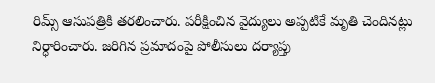రిమ్స్ ఆసుపత్రికి తరలించారు. పరీక్షించిన వైద్యులు అప్పటికే మృతి చెందినట్లు నిర్ధారించారు. జరిగిన ప్రమాదంపై పోలీసులు దర్యాప్తు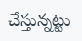చేస్తున్నట్టు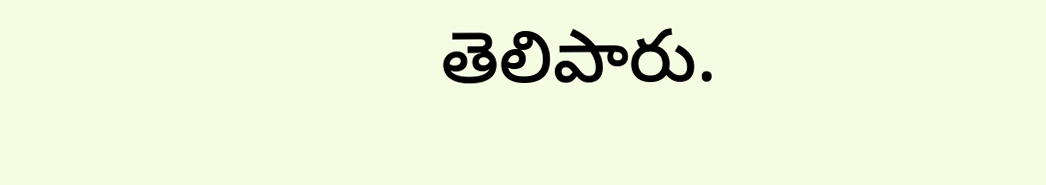తెలిపారు.